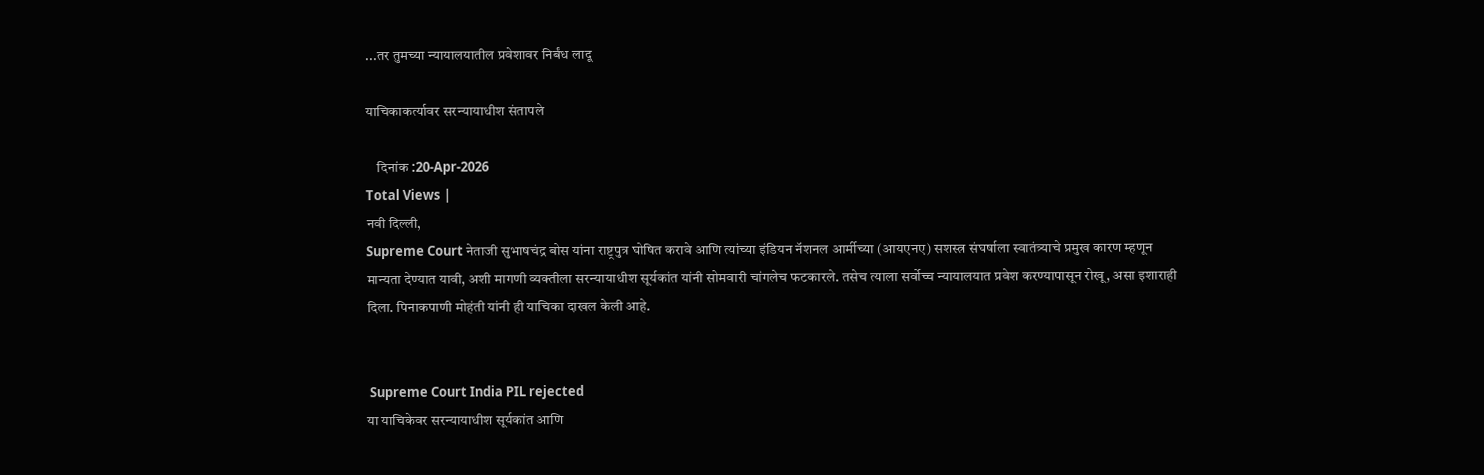...तर तुमच्या न्यायालयातील प्रवेशावर निर्बंध लादू

याचिकाकर्त्यावर सरन्यायाधीश संतापले

    दिनांक :20-Apr-2026
Total Views |
नवी दिल्ली,
Supreme Court नेताजी सुभाषचंद्र बोस यांना राष्ट्रपुत्र घोषित करावे आणि त्यांच्या इंडियन नॅशनल आर्मीच्या (आयएनए) सशस्त्र संघर्षाला स्वातंत्र्याचे प्रमुख कारण म्हणून मान्यता देण्यात यावी, अशी मागणी व्यक्तीला सरन्यायाधीश सूर्यकांत यांनी सोमवारी चांगलेच फटकारले. तसेच त्याला सर्वोच्च न्यायालयात प्रवेश करण्यापासून रोखू, असा इशाराही दिला. पिनाकपाणी मोहंती यांनी ही याचिका दाखल केली आहे.


 Supreme Court India PIL rejected
या याचिकेवर सरन्यायाधीश सूर्यकांत आणि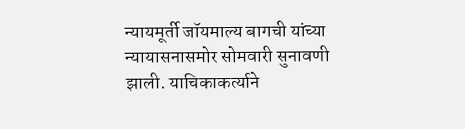न्यायमूर्ती जॉयमाल्य बागची यांच्या न्यायासनासमोर सोमवारी सुनावणी झाली. याचिकाकर्त्याने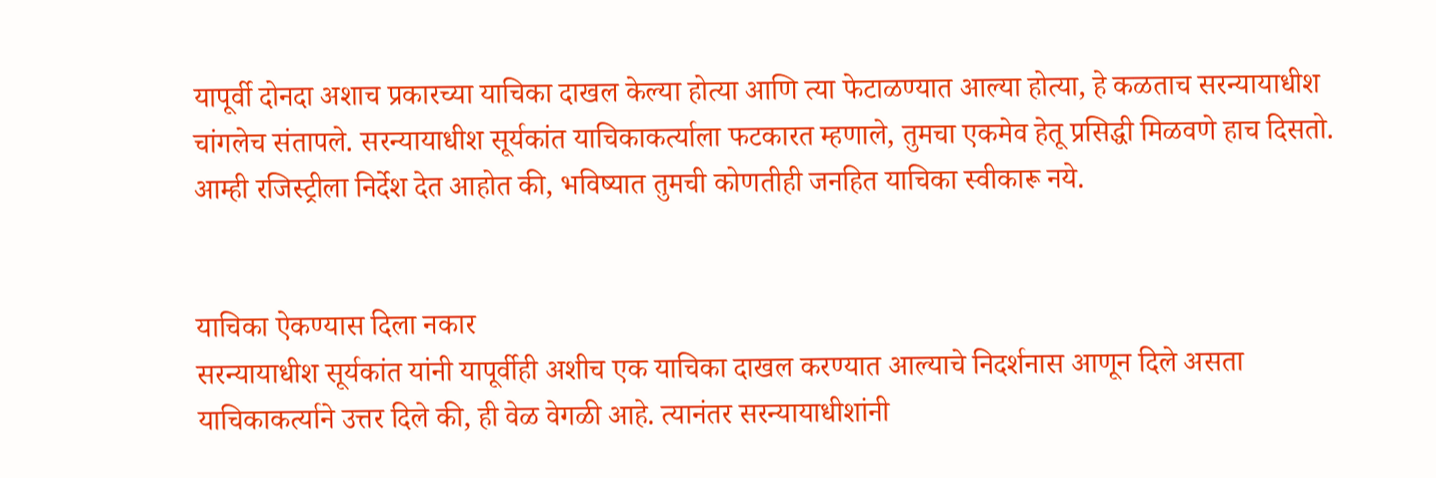यापूर्वी दोनदा अशाच प्रकारच्या याचिका दाखल केल्या होत्या आणि त्या फेटाळण्यात आल्या होत्या, हे कळताच सरन्यायाधीश चांगलेच संतापले. सरन्यायाधीश सूर्यकांत याचिकाकर्त्याला फटकारत म्हणाले, तुमचा एकमेव हेतू प्रसिद्धी मिळवणे हाच दिसतो. आम्ही रजिस्ट्रीला निर्देश देत आहोत की, भविष्यात तुमची कोणतीही जनहित याचिका स्वीकारू नये.


याचिका ऐकण्यास दिला नकार
सरन्यायाधीश सूर्यकांत यांनी यापूर्वीही अशीच एक याचिका दाखल करण्यात आल्याचे निदर्शनास आणून दिले असता याचिकाकर्त्याने उत्तर दिले की, ही वेळ वेगळी आहे. त्यानंतर सरन्यायाधीशांनी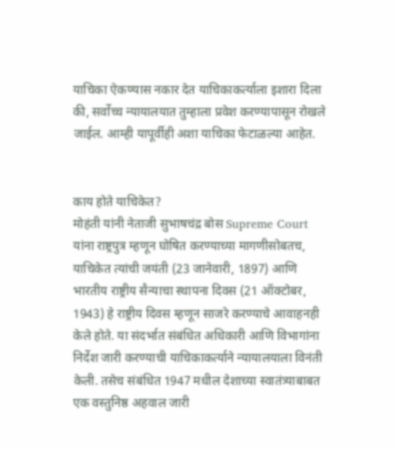याचिका ऐकण्यास नकार देत याचिकाकर्त्याला इशारा दिला की, सर्वोच्च न्यायालयात तुम्हाला प्रवेश करण्यापासून रोखले जाईल. आम्ही यापूर्वीही अशा याचिका फेटाळल्या आहेत.


काय होते याचिकेत?
मोहंती यांनी नेताजी सुभाषचंद्र बोस Supreme Court  यांना राष्ट्रपुत्र म्हणून घोषित करण्याच्या मागणीसोबतच, याचिकेत त्यांची जयंती (23 जानेवारी, 1897) आणि भारतीय राष्ट्रीय सैन्याचा स्थापना दिवस (21 ऑक्टोबर, 1943) हे राष्ट्रीय दिवस म्हणून साजरे करण्याचे आवाहनही केले होते. या संदर्भात संबंधित अधिकारी आणि विभागांना निर्देश जारी करण्याची याचिकाकर्त्याने न्यायालयाला विनंती केली. तसेच संबंधित 1947 मधील देशाच्या स्वातंत्र्याबाबत एक वस्तुनिष्ठ अहवाल जारी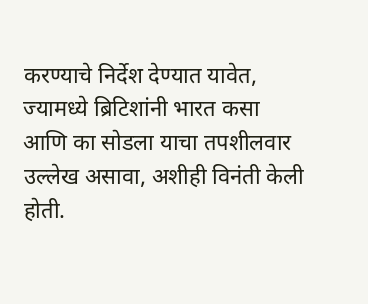करण्याचे निर्देश देण्यात यावेत, ज्यामध्ये ब्रिटिशांनी भारत कसा आणि का सोडला याचा तपशीलवार उल्लेख असावा, अशीही विनंती केली होती.